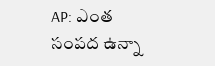AP: ఎంత సంపద ఉన్నా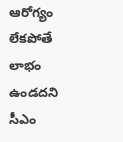ఆరోగ్యం లేకపోతే లాభం ఉండదని సీఎం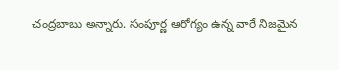చంద్రబాబు అన్నారు. సంపూర్ణ ఆరోగ్యం ఉన్న వారే నిజమైన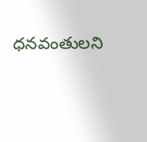ధనవంతులని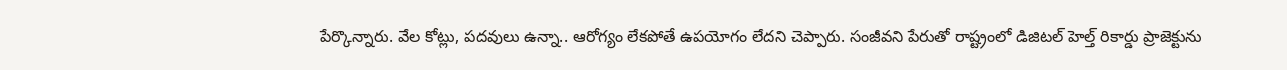పేర్కొన్నారు. వేల కోట్లు, పదవులు ఉన్నా.. ఆరోగ్యం లేకపోతే ఉపయోగం లేదని చెప్పారు. సంజీవని పేరుతో రాష్ట్రంలో డిజిటల్ హెల్త్ రికార్డు ప్రాజెక్టును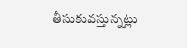తీసుకువస్తున్నట్లు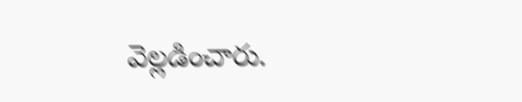వెల్లడించారు.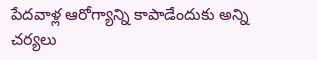పేదవాళ్ల ఆరోగ్యాన్ని కాపాడేందుకు అన్ని చర్యలు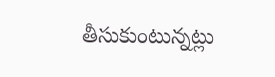తీసుకుంటున్నట్లు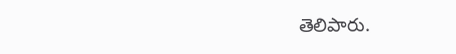తెలిపారు.